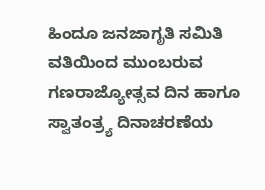ಹಿಂದೂ ಜನಜಾಗೃತಿ ಸಮಿತಿ ವತಿಯಿಂದ ಮುಂಬರುವ ಗಣರಾಜ್ಯೋತ್ಸವ ದಿನ ಹಾಗೂ ಸ್ವಾತಂತ್ರ್ಯ ದಿನಾಚರಣೆಯ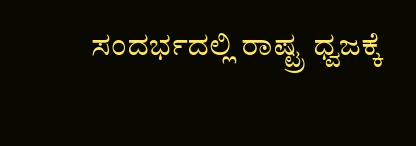ಸಂದರ್ಭದಲ್ಲಿ ರಾಷ್ಟ್ರ ಧ್ವಜಕ್ಕೆ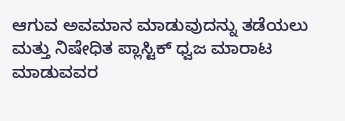ಆಗುವ ಅವಮಾನ ಮಾಡುವುದನ್ನು ತಡೆಯಲು ಮತ್ತು ನಿಷೇಧಿತ ಪ್ಲಾಸ್ಟಿಕ್ ಧ್ವಜ ಮಾರಾಟ ಮಾಡುವವರ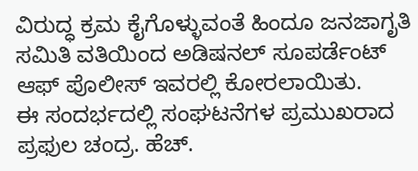ವಿರುದ್ಧ ಕ್ರಮ ಕೈಗೊಳ್ಳುವಂತೆ ಹಿಂದೂ ಜನಜಾಗೃತಿ ಸಮಿತಿ ವತಿಯಿಂದ ಅಡಿಷನಲ್ ಸೂಪರ್ಡೆಂಟ್ ಆಫ್ ಪೊಲೀಸ್ ಇವರಲ್ಲಿ ಕೋರಲಾಯಿತು.
ಈ ಸಂದರ್ಭದಲ್ಲಿ ಸಂಘಟನೆಗಳ ಪ್ರಮುಖರಾದ ಪ್ರಫುಲ ಚಂದ್ರ. ಹೆಚ್.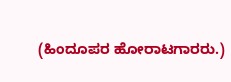(ಹಿಂದೂಪರ ಹೋರಾಟಗಾರರು.)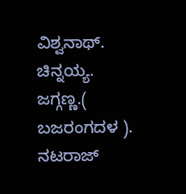ವಿಶ್ವನಾಥ್. ಚಿನ್ನಯ್ಯ. ಜಗ್ಗಣ್ಣ.( ಬಜರಂಗದಳ ). ನಟರಾಜ್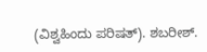(ವಿಶ್ವಹಿಂದು ಪರಿಷತ್). ಶಬರೀಶ್.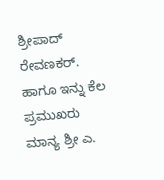ಶ್ರೀಪಾದ್ ರೇವಣಕರ್. ಹಾಗೂ ಇನ್ನು ಕೆಲ ಪ್ರಮುಖರು ಮಾನ್ಯ ಶ್ರೀ ಎ.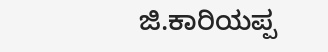ಜಿ.ಕಾರಿಯಪ್ಪ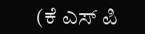(ಕೆ ಎಸ್ ಪಿ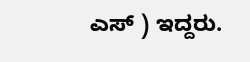ಎಸ್ ) ಇದ್ದರು.